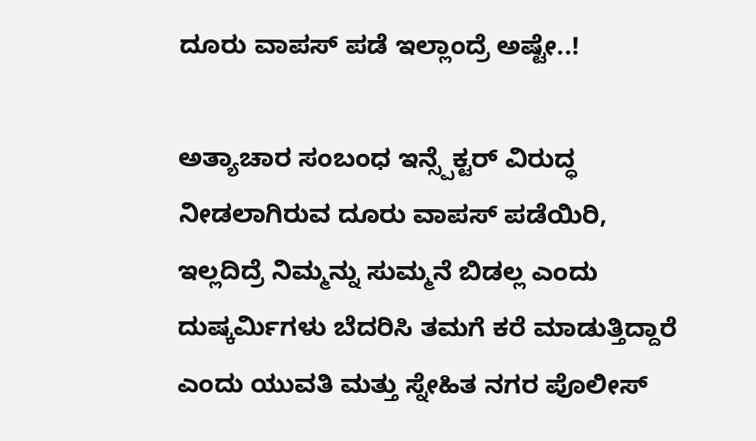ದೂರು ವಾಪಸ್ ಪಡೆ ಇಲ್ಲಾಂದ್ರೆ ಅಷ್ಟೇ..!

ಅತ್ಯಾಚಾರ ಸಂಬಂಧ ಇನ್ಸ್ಪೆಕ್ಟರ್ ವಿರುದ್ಧ ನೀಡಲಾಗಿರುವ ದೂರು ವಾಪಸ್ ಪಡೆಯಿರಿ, ಇಲ್ಲದಿದ್ರೆ ನಿಮ್ಮನ್ನು ಸುಮ್ಮನೆ ಬಿಡಲ್ಲ ಎಂದು ದುಷ್ಕರ್ಮಿಗಳು ಬೆದರಿಸಿ ತಮಗೆ ಕರೆ ಮಾಡುತ್ತಿದ್ದಾರೆ ಎಂದು ಯುವತಿ ಮತ್ತು ಸ್ನೇಹಿತ ನಗರ ಪೊಲೀಸ್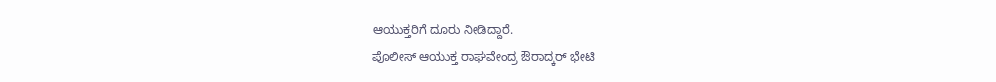ಆಯುಕ್ತರಿಗೆ ದೂರು ನೀಡಿದ್ದಾರೆ.
ಪೊಲೀಸ್ ಆಯುಕ್ತ ರಾಘವೇಂದ್ರ ಔರಾದ್ಕರ್ ಭೇಟಿ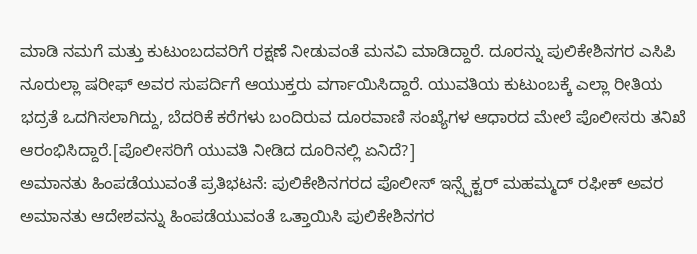ಮಾಡಿ ನಮಗೆ ಮತ್ತು ಕುಟುಂಬದವರಿಗೆ ರಕ್ಷಣೆ ನೀಡುವಂತೆ ಮನವಿ ಮಾಡಿದ್ದಾರೆ. ದೂರನ್ನು ಪುಲಿಕೇಶಿನಗರ ಎಸಿಪಿ ನೂರುಲ್ಲಾ ಷರೀಫ್ ಅವರ ಸುಪರ್ದಿಗೆ ಆಯುಕ್ತರು ವರ್ಗಾಯಿಸಿದ್ದಾರೆ. ಯುವತಿಯ ಕುಟುಂಬಕ್ಕೆ ಎಲ್ಲಾ ರೀತಿಯ ಭದ್ರತೆ ಒದಗಿಸಲಾಗಿದ್ದು, ಬೆದರಿಕೆ ಕರೆಗಳು ಬಂದಿರುವ ದೂರವಾಣಿ ಸಂಖ್ಯೆಗಳ ಆಧಾರದ ಮೇಲೆ ಪೊಲೀಸರು ತನಿಖೆ ಆರಂಭಿಸಿದ್ದಾರೆ.[ಪೊಲೀಸರಿಗೆ ಯುವತಿ ನೀಡಿದ ದೂರಿನಲ್ಲಿ ಏನಿದೆ?]
ಅಮಾನತು ಹಿಂಪಡೆಯುವಂತೆ ಪ್ರತಿಭಟನೆ: ಪುಲಿಕೇಶಿನಗರದ ಪೊಲೀಸ್ ಇನ್ಸ್ಪೆಕ್ಟರ್ ಮಹಮ್ಮದ್ ರಫೀಕ್ ಅವರ ಅಮಾನತು ಆದೇಶವನ್ನು ಹಿಂಪಡೆಯುವಂತೆ ಒತ್ತಾಯಿಸಿ ಪುಲಿಕೇಶಿನಗರ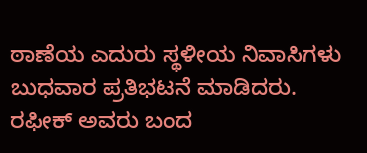ಠಾಣೆಯ ಎದುರು ಸ್ಥಳೀಯ ನಿವಾಸಿಗಳು ಬುಧವಾರ ಪ್ರತಿಭಟನೆ ಮಾಡಿದರು. ರಫೀಕ್ ಅವರು ಬಂದ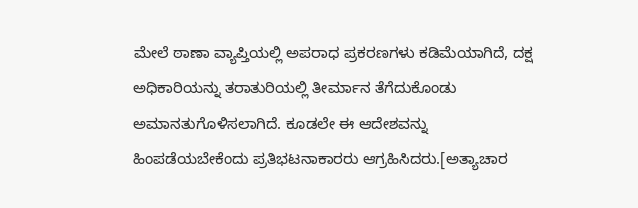ಮೇಲೆ ಠಾಣಾ ವ್ಯಾಪ್ತಿಯಲ್ಲಿ ಅಪರಾಧ ಪ್ರಕರಣಗಳು ಕಡಿಮೆಯಾಗಿದೆ, ದಕ್ಷ ಅಧಿಕಾರಿಯನ್ನು ತರಾತುರಿಯಲ್ಲಿ ತೀರ್ಮಾನ ತೆಗೆದುಕೊಂಡು ಅಮಾನತುಗೊಳಿಸಲಾಗಿದೆ. ಕೂಡಲೇ ಈ ಆದೇಶವನ್ನು ಹಿಂಪಡೆಯಬೇಕೆಂದು ಪ್ರತಿಭಟನಾಕಾರರು ಆಗ್ರಹಿಸಿದರು.[ಅತ್ಯಾಚಾರ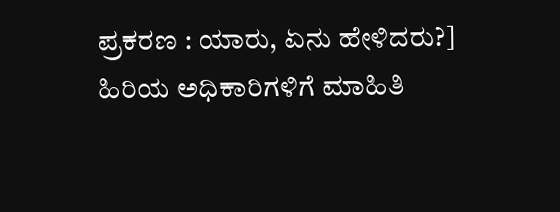ಪ್ರಕರಣ : ಯಾರು, ಏನು ಹೇಳಿದರು?]
ಹಿರಿಯ ಅಧಿಕಾರಿಗಳಿಗೆ ಮಾಹಿತಿ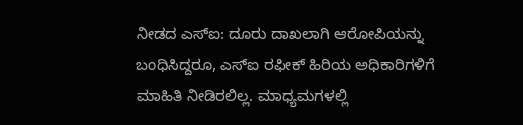ನೀಡದ ಎಸ್ಐ: ದೂರು ದಾಖಲಾಗಿ ಆರೋಪಿಯನ್ನು ಬಂಧಿಸಿದ್ದರೂ, ಎಸ್ಐ ರಫೀಕ್ ಹಿರಿಯ ಅಧಿಕಾರಿಗಳಿಗೆ ಮಾಹಿತಿ ನೀಡಿರಲಿಲ್ಲ. ಮಾಧ್ಯಮಗಳಲ್ಲಿ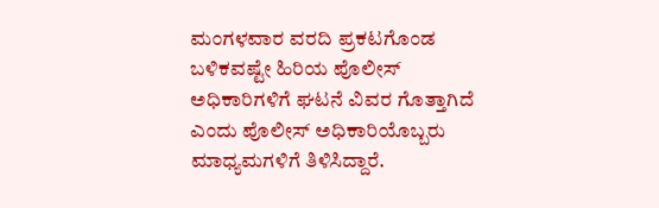ಮಂಗಳವಾರ ವರದಿ ಪ್ರಕಟಗೊಂಡ ಬಳಿಕವಷ್ಟೇ ಹಿರಿಯ ಪೊಲೀಸ್ ಅಧಿಕಾರಿಗಳಿಗೆ ಘಟನೆ ವಿವರ ಗೊತ್ತಾಗಿದೆ ಎಂದು ಪೊಲೀಸ್ ಅಧಿಕಾರಿಯೊಬ್ಬರು ಮಾಧ್ಯಮಗಳಿಗೆ ತಿಳಿಸಿದ್ದಾರೆ.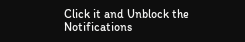Click it and Unblock the Notifications